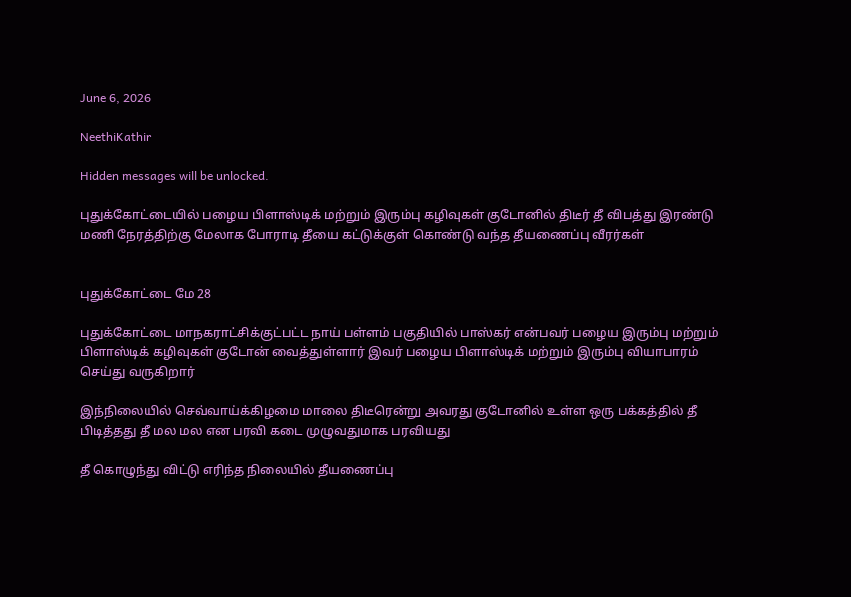June 6, 2026

NeethiKathir

Hidden messages will be unlocked.

புதுக்கோட்டையில் பழைய பிளாஸ்டிக் மற்றும் இரும்பு கழிவுகள் குடோனில் திடீர் தீ விபத்து இரண்டு மணி நேரத்திற்கு மேலாக போராடி தீயை கட்டுக்குள் கொண்டு வந்த தீயணைப்பு வீரர்கள்


புதுக்கோட்டை மே 28

புதுக்கோட்டை மாநகராட்சிக்குட்பட்ட நாய் பள்ளம் பகுதியில் பாஸ்கர் என்பவர் பழைய இரும்பு மற்றும் பிளாஸ்டிக் கழிவுகள் குடோன் வைத்துள்ளார் இவர் பழைய பிளாஸ்டிக் மற்றும் இரும்பு வியாபாரம் செய்து வருகிறார்

இந்நிலையில் செவ்வாய்க்கிழமை மாலை திடீரென்று அவரது குடோனில் உள்ள ஒரு பக்கத்தில் தீ பிடித்தது தீ மல மல என பரவி கடை முழுவதுமாக பரவியது

தீ கொழுந்து விட்டு எரிந்த நிலையில் தீயணைப்பு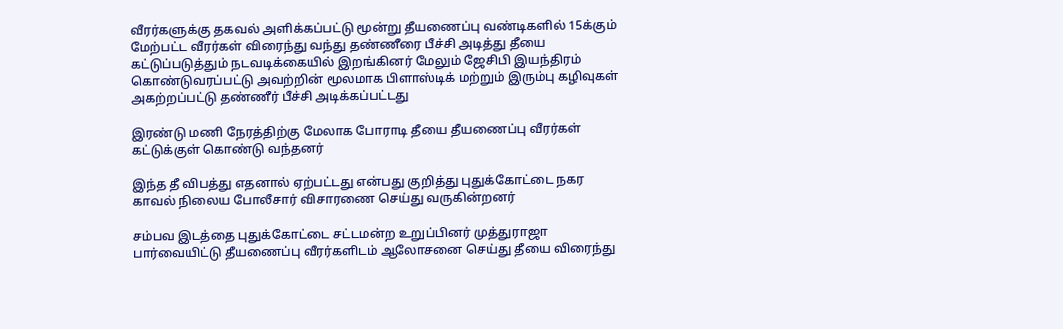வீரர்களுக்கு தகவல் அளிக்கப்பட்டு மூன்று தீயணைப்பு வண்டிகளில் 15க்கும் மேற்பட்ட வீரர்கள் விரைந்து வந்து தண்ணீரை பீச்சி அடித்து தீயை கட்டுப்படுத்தும் நடவடிக்கையில் இறங்கினர் மேலும் ஜேசிபி இயந்திரம் கொண்டுவரப்பட்டு அவற்றின் மூலமாக பிளாஸ்டிக் மற்றும் இரும்பு கழிவுகள் அகற்றப்பட்டு தண்ணீர் பீச்சி அடிக்கப்பட்டது

இரண்டு மணி நேரத்திற்கு மேலாக போராடி தீயை தீயணைப்பு வீரர்கள் கட்டுக்குள் கொண்டு வந்தனர்

இந்த தீ விபத்து எதனால் ஏற்பட்டது என்பது குறித்து புதுக்கோட்டை நகர காவல் நிலைய போலீசார் விசாரணை செய்து வருகின்றனர்

சம்பவ இடத்தை புதுக்கோட்டை சட்டமன்ற உறுப்பினர் முத்துராஜா பார்வையிட்டு தீயணைப்பு வீரர்களிடம் ஆலோசனை செய்து தீயை விரைந்து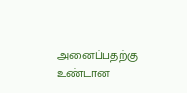அனைப்பதற்கு உண்டான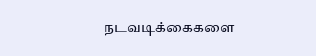நடவடிக்கைகளை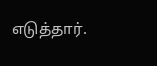எடுத்தார்.